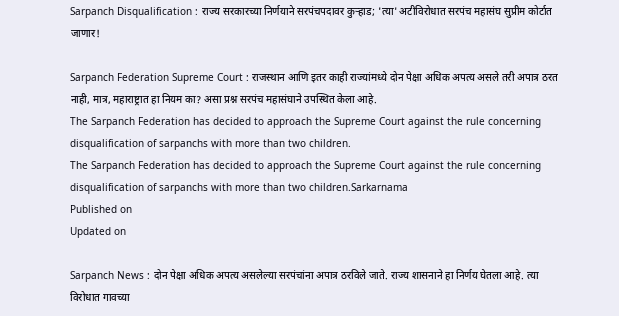Sarpanch Disqualification : राज्य सरकारच्या निर्णयाने सरपंचपदावर कुऱ्हाड; 'त्या' अटीविरोधात सरपंच महासंघ सुप्रीम कोर्टात जाणार!

Sarpanch Federation Supreme Court : राजस्थान आणि इतर काही राज्यांमध्ये दोन पेक्षा अधिक अपत्य असले तरी अपात्र ठरत नाही, मात्र, महाराष्ट्रात हा नियम का? असा प्रश्न सरपंच महासंघाने उपस्थित केला आहे.
The Sarpanch Federation has decided to approach the Supreme Court against the rule concerning disqualification of sarpanchs with more than two children.
The Sarpanch Federation has decided to approach the Supreme Court against the rule concerning disqualification of sarpanchs with more than two children.Sarkarnama
Published on
Updated on

Sarpanch News : दोन पेक्षा अधिक अपत्य असलेल्या सरपंचांना अपात्र ठरविले जाते. राज्य शासनाने हा निर्णय घेतला आहे. त्या विरोधात गावच्या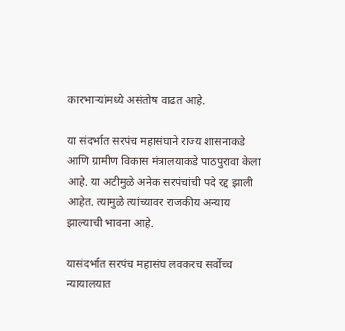कारभाऱ्यांमध्ये असंतोष वाढत आहे.

या संदर्भात सरपंच महासंघाने राज्य शासनाकडे आणि ग्रामीण विकास मंत्रालयाकडे पाठपुरावा केला आहे. या अटीमुळे अनेक सरपंचांची पदे रद्द झाली आहेत. त्यामुळे त्यांच्यावर राजकीय अन्याय झाल्याची भावना आहे.

यासंदर्भात सरपंच महासंघ लवकरच सर्वोच्च न्यायालयात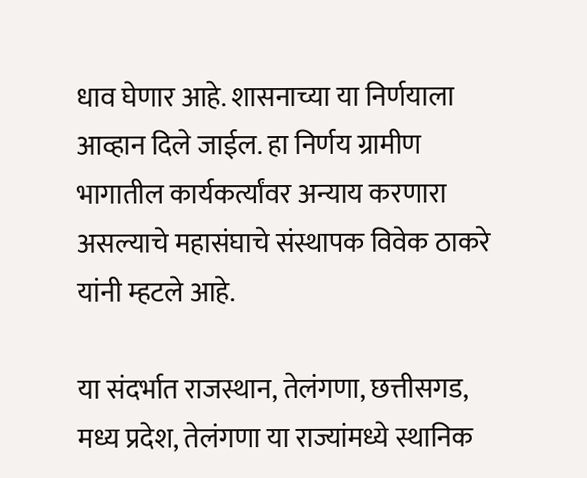धाव घेणार आहे. शासनाच्या या निर्णयाला आव्हान दिले जाईल. हा निर्णय ग्रामीण भागातील कार्यकर्त्यांवर अन्याय करणारा असल्याचे महासंघाचे संस्थापक विवेक ठाकरे यांनी म्हटले आहे.

या संदर्भात राजस्थान, तेलंगणा, छत्तीसगड, मध्य प्रदेश, तेलंगणा या राज्यांमध्ये स्थानिक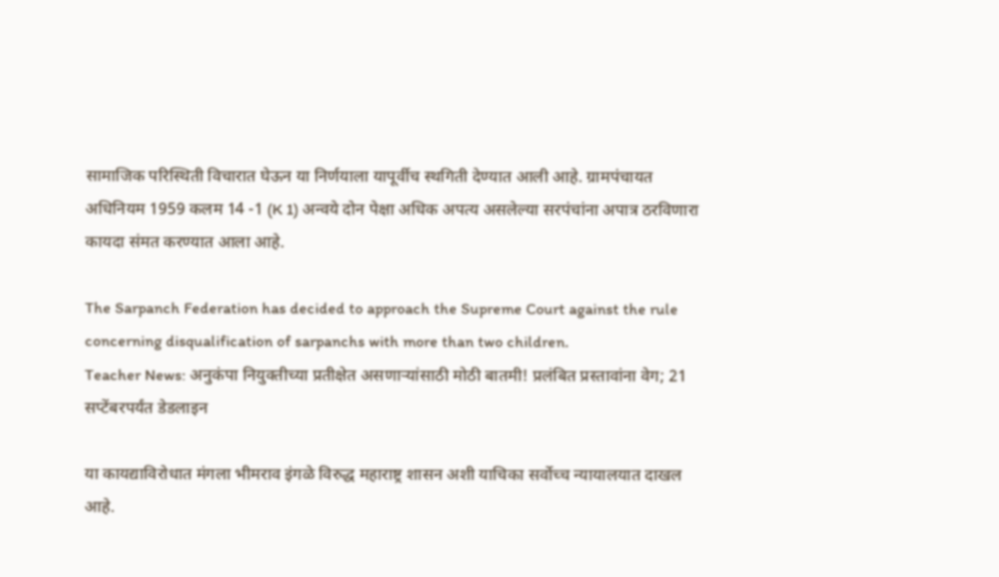सामाजिक परिस्थिती विचारात घेऊन या निर्णयाला यापूर्वीच स्थगिती देण्यात आली आहे. ग्रामपंचायत अधिनियम 1959 कलम 14 -1 (K 1) अन्वये दोन पेक्षा अधिक अपत्य असलेल्या सरपंचांना अपात्र ठरविणारा कायदा संमत करण्यात आला आहे.

The Sarpanch Federation has decided to approach the Supreme Court against the rule concerning disqualification of sarpanchs with more than two children.
Teacher News: अनुकंपा नियुक्तीच्या प्रतीक्षेत असणाऱ्यांसाठी मोठी बातमी! प्रलंबित प्रस्तावांना वेग; 21 सप्टेंबरपर्यंत डेडलाइन

या कायद्याविरोधात मंगला भीमराव इंगळे विरुद्ध महाराष्ट्र शासन अशी याचिका सर्वोच्च न्यायालयात दाखल आहे.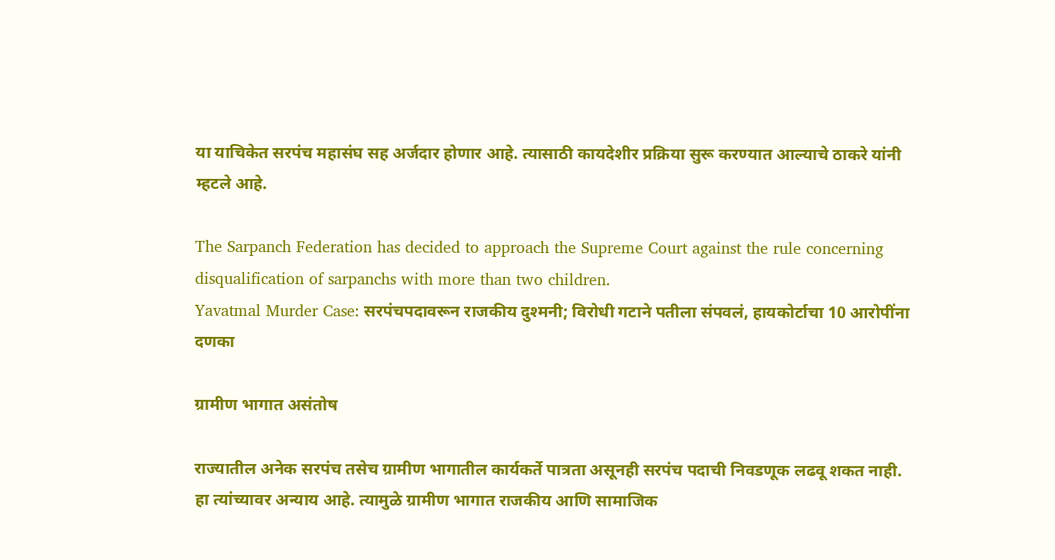या याचिकेत सरपंच महासंघ सह अर्जदार होणार आहे. त्यासाठी कायदेशीर प्रक्रिया सुरू करण्यात आल्याचे ठाकरे यांनी म्हटले आहे.

The Sarpanch Federation has decided to approach the Supreme Court against the rule concerning disqualification of sarpanchs with more than two children.
Yavatmal Murder Case: सरपंचपदावरून राजकीय दुश्मनी; विरोधी गटाने पतीला संपवलं, हायकोर्टाचा 10 आरोपींना दणका

ग्रामीण भागात असंतोष

राज्यातील अनेक सरपंच तसेच ग्रामीण भागातील कार्यकर्ते पात्रता असूनही सरपंच पदाची निवडणूक लढवू शकत नाही. हा त्यांच्यावर अन्याय आहे. त्यामुळे ग्रामीण भागात राजकीय आणि सामाजिक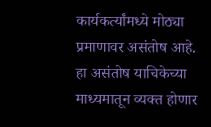कार्यकर्त्यांमध्ये मोठ्या प्रमाणावर असंतोष आहे. हा असंतोष याचिकेच्या माध्यमातून व्यक्त होणार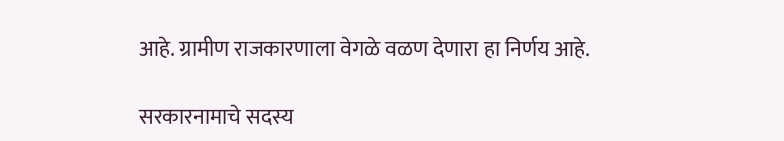आहे. ग्रामीण राजकारणाला वेगळे वळण देणारा हा निर्णय आहे.

सरकारनामाचे सदस्य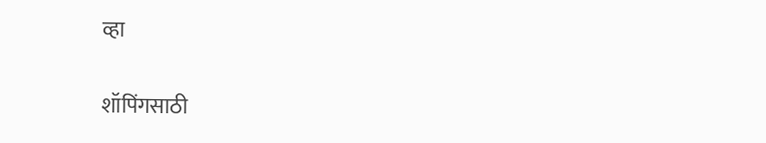व्हा

शॉपिंगसाठी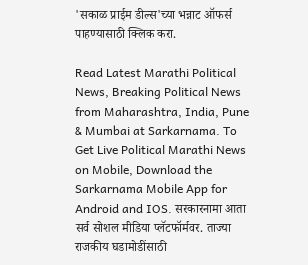'सकाळ प्राईम डील्स'च्या भन्नाट ऑफर्स पाहण्यासाठी क्लिक करा.

Read Latest Marathi Political News, Breaking Political News from Maharashtra, India, Pune & Mumbai at Sarkarnama. To Get Live Political Marathi News on Mobile, Download the Sarkarnama Mobile App for Android and IOS. सरकारनामा आता सर्व सोशल मीडिया प्लॅटफॉर्मवर. ताज्या राजकीय घडामोडींसाठी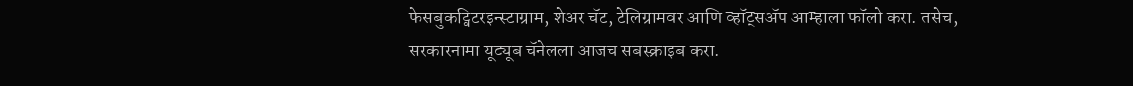फेसबुकट्विटरइन्स्टाग्राम, शेअर चॅट, टेलिग्रामवर आणि व्हॉट्सॲप आम्हाला फॉलो करा. तसेच, सरकारनामा यूट्यूब चॅनेलला आजच सबस्क्राइब करा.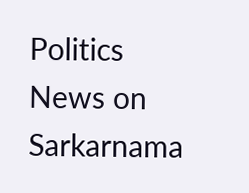Politics News on Sarkarnama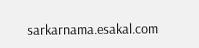sarkarnama.esakal.com